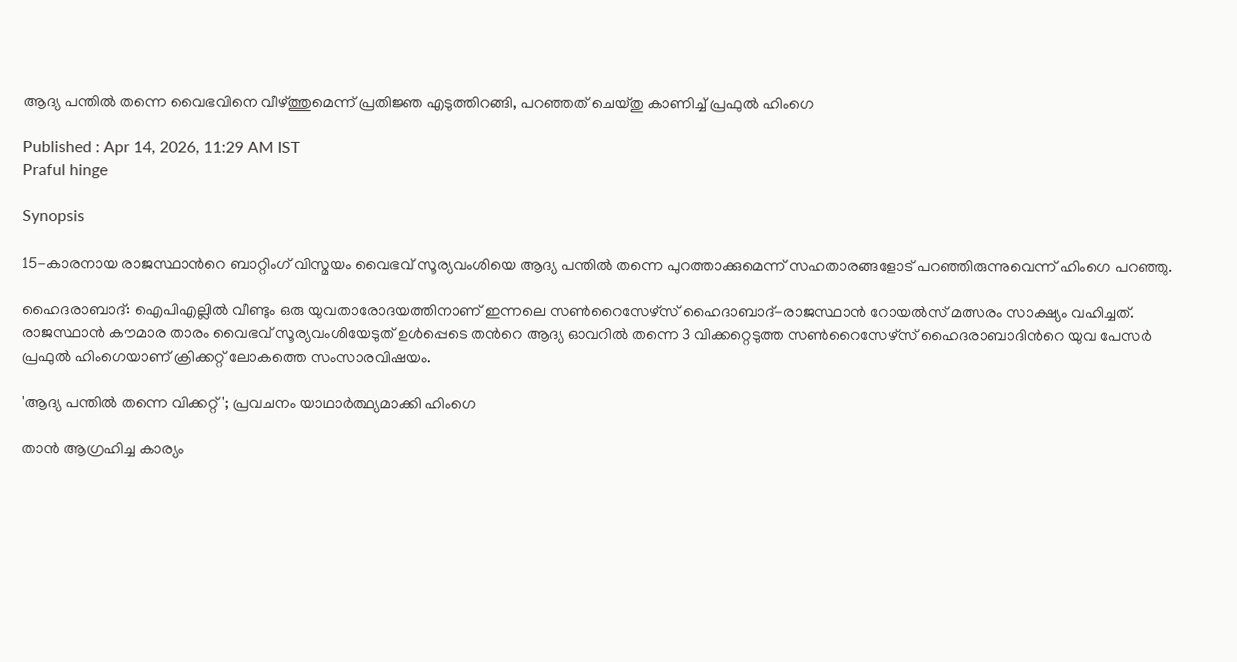ആദ്യ പന്തില്‍ തന്നെ വൈഭവിനെ വീഴ്ത്തുമെന്ന് പ്രതിജ്ഞ എടുത്തിറങ്ങി, പറഞ്ഞത് ചെയ്തു കാണിച്ച് പ്രഫുൽ ഹിംഗെ

Published : Apr 14, 2026, 11:29 AM IST
Praful hinge

Synopsis

15-കാരനായ രാജസ്ഥാന്‍റെ ബാറ്റിംഗ് വിസ്മയം വൈഭവ് സൂര്യവംശിയെ ആദ്യ പന്തിൽ തന്നെ പുറത്താക്കുമെന്ന് സഹതാരങ്ങളോട് പറഞ്ഞിരുന്നുവെന്ന് ഹിംഗെ പറഞ്ഞു.

ഹൈദരാബാദ്: ഐപിഎല്ലില്‍ വീണ്ടും ഒരു യുവതാരോദയത്തിനാണ് ഇന്നലെ സണ്‍റൈസേഴ്സ് ഹൈദാബാദ്-രാജസ്ഥാന്‍ റോയല്‍സ് മത്സരം സാക്ഷ്യം വഹിച്ചത്. രാജസ്ഥാൻ കൗമാര താരം വൈഭവ് സൂര്യവംശിയേടുത് ഉള്‍പ്പെടെ തന്‍റെ ആദ്യ ഓവറില്‍ തന്നെ 3 വിക്കറ്റെടുത്ത സൺറൈസേഴ്സ് ഹൈദരാബാദിന്‍റെ യുവ പേസർ പ്രഫുൽ ഹിംഗെയാണ് ക്രിക്കറ്റ് ലോകത്തെ സംസാരവിഷയം.

'ആദ്യ പന്തിൽ തന്നെ വിക്കറ്റ്'; പ്രവചനം യാഥാർത്ഥ്യമാക്കി ഹിംഗെ

താൻ ആഗ്രഹിച്ച കാര്യം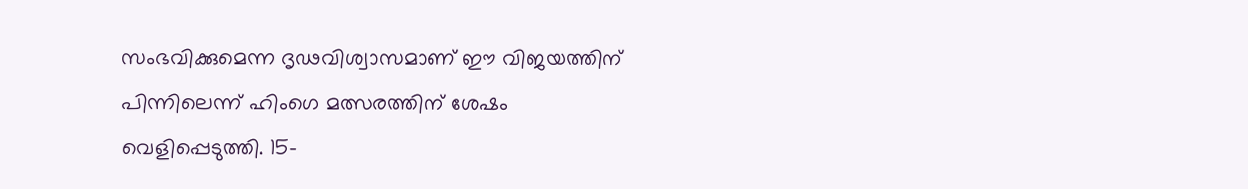സംഭവിക്കുമെന്ന ദൃഢവിശ്വാസമാണ് ഈ വിജയത്തിന് പിന്നിലെന്ന് ഹിംഗെ മത്സരത്തിന് ശേഷം വെളിപ്പെടുത്തി. 15-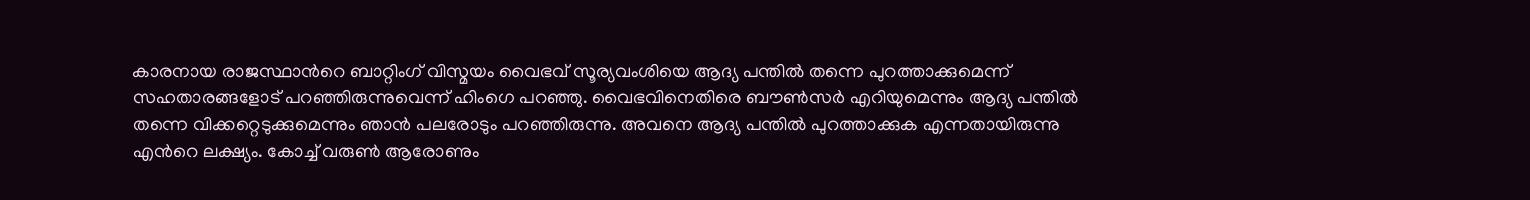കാരനായ രാജസ്ഥാന്‍റെ ബാറ്റിംഗ് വിസ്മയം വൈഭവ് സൂര്യവംശിയെ ആദ്യ പന്തിൽ തന്നെ പുറത്താക്കുമെന്ന് സഹതാരങ്ങളോട് പറഞ്ഞിരുന്നുവെന്ന് ഹിംഗെ പറഞ്ഞു. വൈഭവിനെതിരെ ബൗണ്‍സര്‍ എറിയുമെന്നും ആദ്യ പന്തില്‍ തന്നെ വിക്കറ്റെടുക്കുമെന്നും ഞാന്‍ പലരോടും പറഞ്ഞിരുന്നു. അവനെ ആദ്യ പന്തില്‍ പുറത്താക്കുക എന്നതായിരുന്നു എന്‍റെ ലക്ഷ്യം. കോച്ച് വരുണ്‍ ആരോണും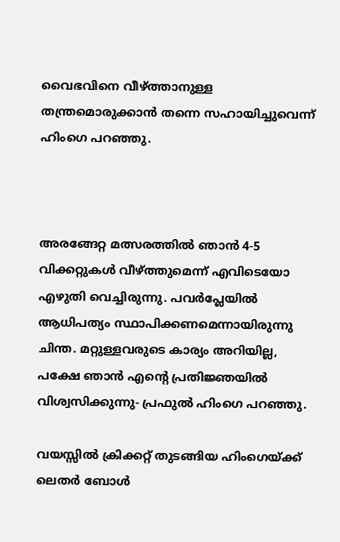വൈഭവിനെ വീഴ്ത്താനുള്ള തന്ത്രമൊരുക്കാൻ തന്നെ സഹായിച്ചുവെന്ന് ഹിംഗെ പറഞ്ഞു.



അരങ്ങേറ്റ മത്സരത്തിൽ ഞാൻ 4-5 വിക്കറ്റുകൾ വീഴ്ത്തുമെന്ന് എവിടെയോ എഴുതി വെച്ചിരുന്നു. പവർപ്ലേയിൽ ആധിപത്യം സ്ഥാപിക്കണമെന്നായിരുന്നു ചിന്ത. മറ്റുള്ളവരുടെ കാര്യം അറിയില്ല, പക്ഷേ ഞാൻ എന്‍റെ പ്രതിജ്ഞയില്‍ വിശ്വസിക്കുന്നു- പ്രഫുൽ ഹിംഗെ പറഞ്ഞു.

വയസ്സിൽ ക്രിക്കറ്റ് തുടങ്ങിയ ഹിംഗെയ്ക്ക് ലെതർ ബോൾ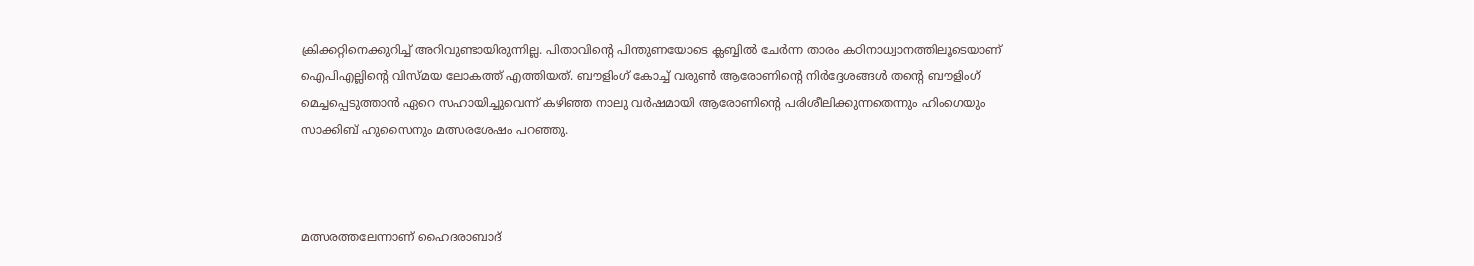ക്രിക്കറ്റിനെക്കുറിച്ച് അറിവുണ്ടായിരുന്നില്ല. പിതാവിന്‍റെ പിന്തുണയോടെ ക്ലബ്ബിൽ ചേർന്ന താരം കഠിനാധ്വാനത്തിലൂടെയാണ് ഐപിഎല്ലിന്‍റെ വിസ്മയ ലോകത്ത് എത്തിയത്. ബൗളിംഗ് കോച്ച് വരുൺ ആരോണിന്‍റെ നിർദ്ദേശങ്ങൾ തന്‍റെ ബൗളിംഗ് മെച്ചപ്പെടുത്താൻ ഏറെ സഹായിച്ചുവെന്ന് കഴിഞ്ഞ നാലു വര്‍ഷമായി ആരോണിന്‍റെ പരിശീലിക്കുന്നതെന്നും ഹിംഗെയും സാക്കിബ് ഹുസൈനും മത്സരശേഷം പറഞ്ഞു.



മത്സരത്തലേന്നാണ് ഹൈദരാബാദ്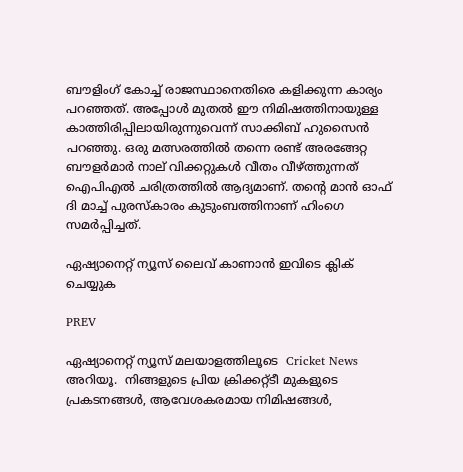ബൗളിംഗ് കോച്ച് രാജസ്ഥാനെതിരെ കളിക്കുന്ന കാര്യം പറഞ്ഞത്. അപ്പോള്‍ മുതല്‍ ഈ നിമിഷത്തിനായുള്ള കാത്തിരിപ്പിലായിരുന്നുവെന്ന് സാക്കിബ് ഹുസൈന്‍ പറഞ്ഞു. ഒരു മത്സരത്തിൽ തന്നെ രണ്ട് അരങ്ങേറ്റ ബൗളർമാർ നാല് വിക്കറ്റുകൾ വീതം വീഴ്ത്തുന്നത് ഐപിഎൽ ചരിത്രത്തില്‍ ആദ്യമാണ്. തന്‍റെ മാൻ ഓഫ് ദി മാച്ച് പുരസ്കാരം കുടുംബത്തിനാണ് ഹിംഗെ സമർപ്പിച്ചത്.

ഏഷ്യാനെറ്റ് ന്യൂസ് ലൈവ് കാണാന്‍ ഇവിടെ ക്ലിക് ചെയ്യുക

PREV

ഏഷ്യാനെറ്റ് ന്യൂസ് മലയാളത്തിലൂടെ  Cricket News അറിയൂ.  നിങ്ങളുടെ പ്രിയ ക്രിക്കറ്റ്ടീ മുകളുടെ പ്രകടനങ്ങൾ, ആവേശകരമായ നിമിഷങ്ങൾ,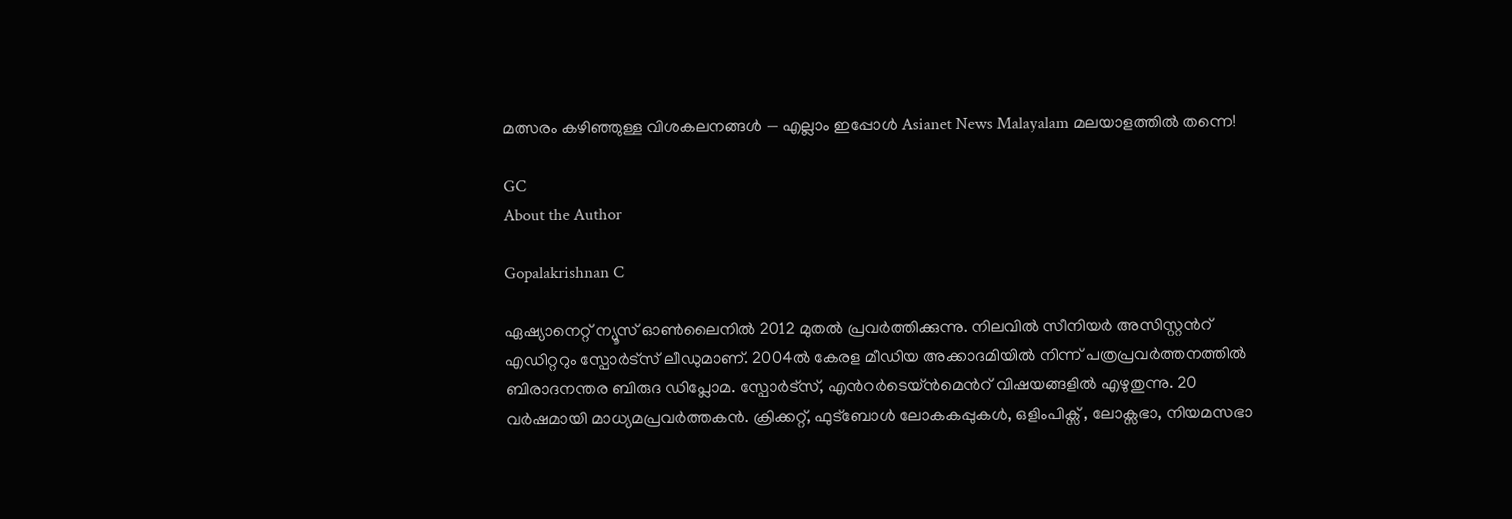മത്സരം കഴിഞ്ഞുള്ള വിശകലനങ്ങൾ — എല്ലാം ഇപ്പോൾ Asianet News Malayalam മലയാളത്തിൽ തന്നെ!

GC
About the Author

Gopalakrishnan C

ഏഷ്യാനെറ്റ് ന്യൂസ് ഓണ്‍ലൈനില്‍ 2012 മുതല്‍ പ്രവര്‍ത്തിക്കുന്നു. നിലവില്‍ സീനിയര്‍ അസിസ്റ്റന്‍റ് എഡിറ്ററും സ്പോർട്സ് ലീഡുമാണ്. 2004ൽ കേരള മീഡിയ അക്കാദമിയില്‍ നിന്ന് പത്രപ്രവര്‍ത്തനത്തില്‍ ബിരാദനന്തര ബിരുദ ഡിപ്ലോമ. സ്പോര്‍ട്സ്, എന്‍റര്‍ടെയ്ൻമെന്‍റ് വിഷയങ്ങളില്‍ എഴുതുന്നു. 20 വര്‍ഷമായി മാധ്യമപ്രവര്‍ത്തകൻ. ക്രിക്കറ്റ്, ഫുട്ബോള്‍ ലോകകപ്പുകൾ, ഒളിംപിക്സ് , ലോക്സഭാ, നിയമസഭാ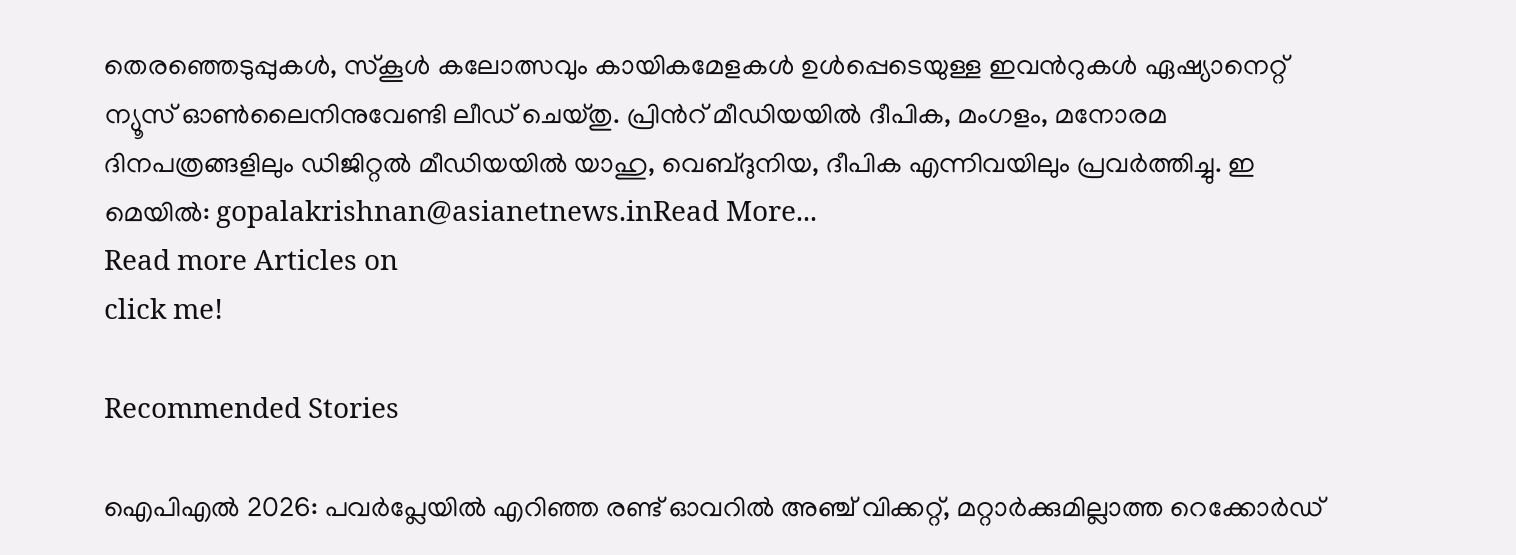തെരഞ്ഞെടുപ്പുകള്‍, സ്കൂള്‍ കലോത്സവും കായികമേളകള്‍ ഉള്‍പ്പെടെയുള്ള ഇവന്‍റുകള്‍ ഏഷ്യാനെറ്റ് ന്യൂസ് ഓണ്‍ലൈനിനുവേണ്ടി ലീഡ് ചെയ്തു. പ്രിന്‍റ് മീഡിയയില്‍ ദീപിക, മംഗളം, മനോരമ ദിനപത്രങ്ങളിലും ഡിജിറ്റൽ മീഡിയയില്‍ യാഹു, വെബ്ദുനിയ, ദീപിക എന്നിവയിലും പ്രവര്‍ത്തിച്ചു. ഇ മെയില്‍: gopalakrishnan@asianetnews.inRead More...
Read more Articles on
click me!

Recommended Stories

ഐപിഎല്‍ 2026: പവര്‍പ്ലേയില്‍ എറിഞ്ഞ രണ്ട് ഓവറില്‍ അഞ്ച് വിക്കറ്റ്, മറ്റാർക്കുമില്ലാത്ത റെക്കോർഡ്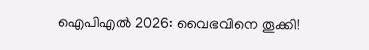ഐപിഎല്‍ 2026: വൈഭവിനെ തൂക്കി!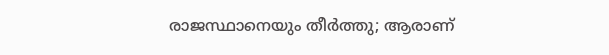രാജസ്ഥാനെയും തീർത്തു; ആരാണ്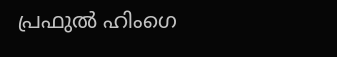പ്രഫുല്‍ ഹിംഗെ